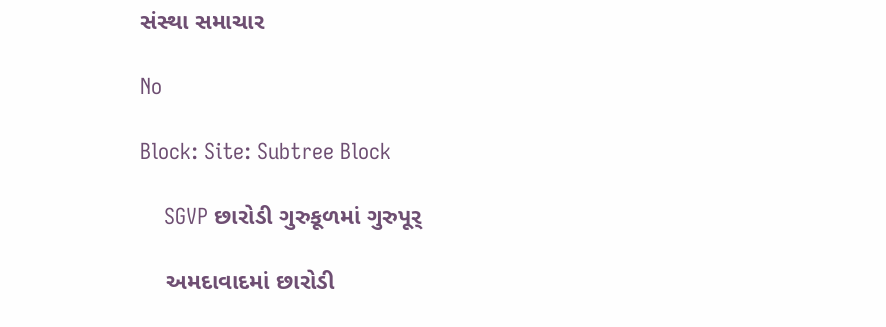સંસ્થા સમાચાર

No

Block: Site: Subtree Block

    SGVP છારોડી ગુરુકૂળમાં ગુરુપૂર્

    અમદાવાદમાં છારોડી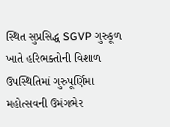સ્થિત સુપ્રસિદ્ધ SGVP ગુરુકૂળ ખાતે હરિભક્તોની વિશાળ ઉપસ્થિતિમાં ગુરુપૂર્ણિમા મહોત્સવની ઉમંગભેર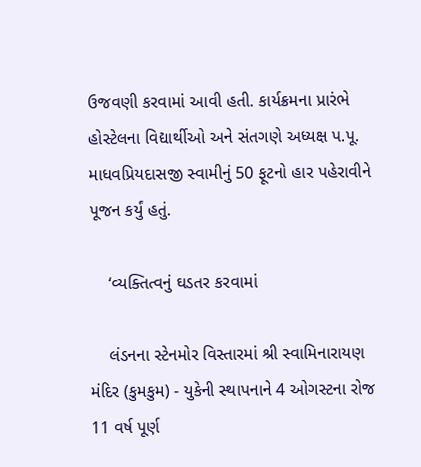ઉજવણી કરવામાં આવી હતી. કાર્યક્રમના પ્રારંભે હોસ્ટેલના વિદ્યાર્થીઓ અને સંતગણે અધ્યક્ષ પ.પૂ. માધવપ્રિયદાસજી સ્વામીનું 50 ફૂટનો હાર પહેરાવીને પૂજન કર્યું હતું.

    ‘વ્યક્તિત્વનું ઘડતર કરવામાં

    લંડનના સ્ટેનમોર વિસ્તારમાં શ્રી સ્વામિનારાયણ મંદિર (કુમકુમ) - યુકેની સ્થાપનાને 4 ઓગસ્ટના રોજ 11 વર્ષ પૂર્ણ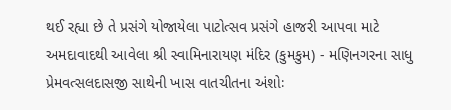થઈ રહ્યા છે તે પ્રસંગે યોજાયેલા પાટોત્સવ પ્રસંગે હાજરી આપવા માટે અમદાવાદથી આવેલા શ્રી સ્વામિનારાયણ મંદિર (કુમકુમ) - મણિનગરના સાધુ પ્રેમવત્સલદાસજી સાથેની ખાસ વાતચીતના અંશોઃ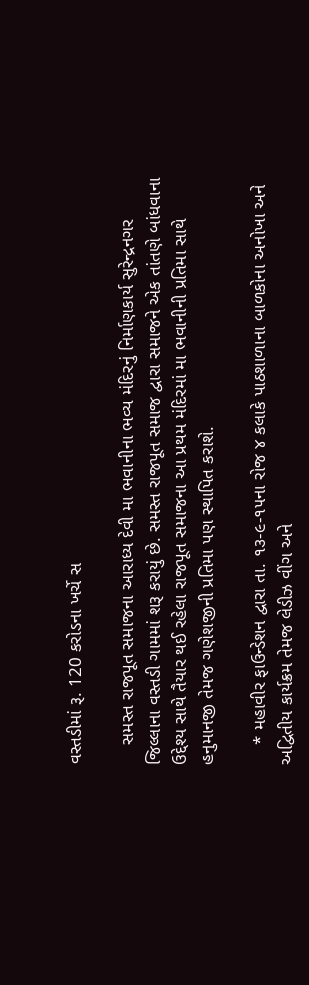વસ્તડીમાં રૂ. 120 કરોડના ખર્ચે સ

    સમસ્ત રાજપૂત સમાજના આરાધ્ય દેવી મા ભવાનીના ભવ્ય મંદિરનું નિર્માણકાર્ય સુરેન્દ્રનગર જિલ્લાના વસ્તડી ગામમાં શરૂ કરાયું છે. સમસ્ત રાજપૂત સમાજ દ્વારા સમાજને એક તાંતણે બાંધવાના ઉદ્દેશ્ય સાથે તૈયાર થઈ રહેલા રાજપૂત સમાજના આ પ્રથમ મંદિરમાં મા ભવાનીની પ્રતિમા સાથે હનુમાનજી તેમજ ગણેશજીની પ્રતિમા પણ સ્થાપિત કરાશે.

    * મહાવીર ફાઉન્ડેશન દ્વારા તા. ૧૩-૯-૧૫ના રોજ ૪ કલાકે પાઠશાળાના બાળકોના અનોખા અને અદ્વિતીય કાર્યક્રમ તેમજ લેડીઝ વીંગ અને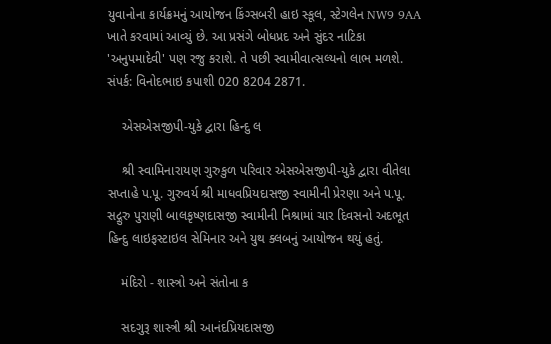યુવાનોના કાર્યક્રમનું આયોજન કિંગ્સબરી હાઇ સ્કૂલ, સ્ટેગલેન NW9 9AA ખાતે કરવામાં આવ્યું છે. આ પ્રસંગે બોધપ્રદ અને સુંદર નાટિકા 'અનુપમાદેવી' પણ રજુ કરાશે. તે પછી સ્વામીવાત્સલ્યનો લાભ મળશે. સંપર્ક: વિનોદભાઇ કપાશી 020 8204 2871.

    એસએસજીપી-યુકે દ્વારા હિન્દુ લ

    શ્રી સ્વામિનારાયણ ગુરુકુળ પરિવાર એસએસજીપી-યુકે દ્વારા વીતેલા સપ્તાહે પ.પૂ. ગુરુવર્ય શ્રી માધવપ્રિયદાસજી સ્વામીની પ્રેરણા અને પ.પૂ. સદ્ગુરુ પુરાણી બાલકૃષ્ણદાસજી સ્વામીની નિશ્રામાં ચાર દિવસનો અદભૂત હિન્દુ લાઇફસ્ટાઇલ સેમિનાર અને યુથ ક્લબનું આયોજન થયું હતું.

    મંદિરો - શાસ્ત્રો અને સંતોના ક

    સદગુરૂ શાસ્ત્રી શ્રી આનંદપ્રિયદાસજી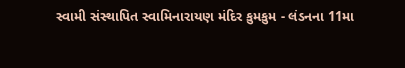સ્વામી સંસ્થાપિત સ્વામિનારાયણ મંદિર કુમકુમ - લંડનના 11મા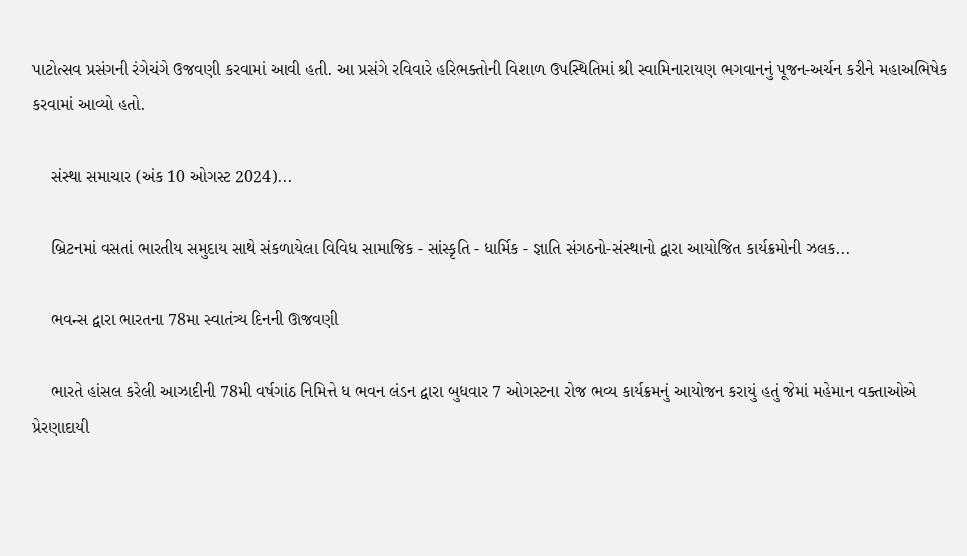પાટોત્સવ પ્રસંગની રંગેચંગે ઉજવણી કરવામાં આવી હતી. આ પ્રસંગે રવિવારે હરિભક્તોની વિશાળ ઉપસ્થિતિમાં શ્રી સ્વામિનારાયણ ભગવાનનું પૂજન-અર્ચન કરીને મહાઅભિષેક કરવામાં આવ્યો હતો.

    સંસ્થા સમાચાર (અંક 10 ઓગસ્ટ 2024)...

    બ્રિટનમાં વસતાં ભારતીય સમુદાય સાથે સંકળાયેલા વિવિધ સામાજિક - સાંસ્કૃતિ - ધાર્મિક - જ્ઞાતિ સંગઠનો-સંસ્થાનો દ્વારા આયોજિત કાર્યક્રમોની ઝલક...

    ભવન્સ દ્વારા ભારતના 78મા સ્વાતંત્ર્ય દિનની ઊજવણી

    ભારતે હાંસલ કરેલી આઝાદીની 78મી વર્ષગાંઠ નિમિત્તે ધ ભવન લંડન દ્વારા બુધવાર 7 ઓગસ્ટના રોજ ભવ્ય કાર્યક્રમનું આયોજન કરાયું હતું જેમાં મહેમાન વક્તાઓએ પ્રેરણાદાયી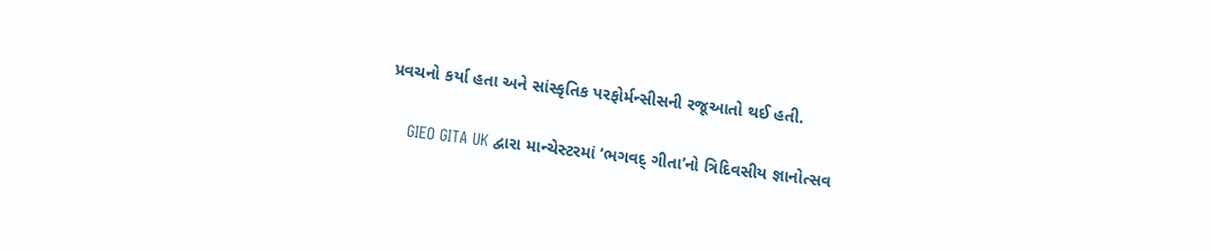પ્રવચનો કર્યા હતા અને સાંસ્કૃતિક પરફોર્મન્સીસની રજૂઆતો થઈ હતી.

    GIEO GITA UK દ્વારા માન્ચેસ્ટરમાં ‘ભગવદ્ ગીતા’નો ત્રિદિવસીય જ્ઞાનોત્સવ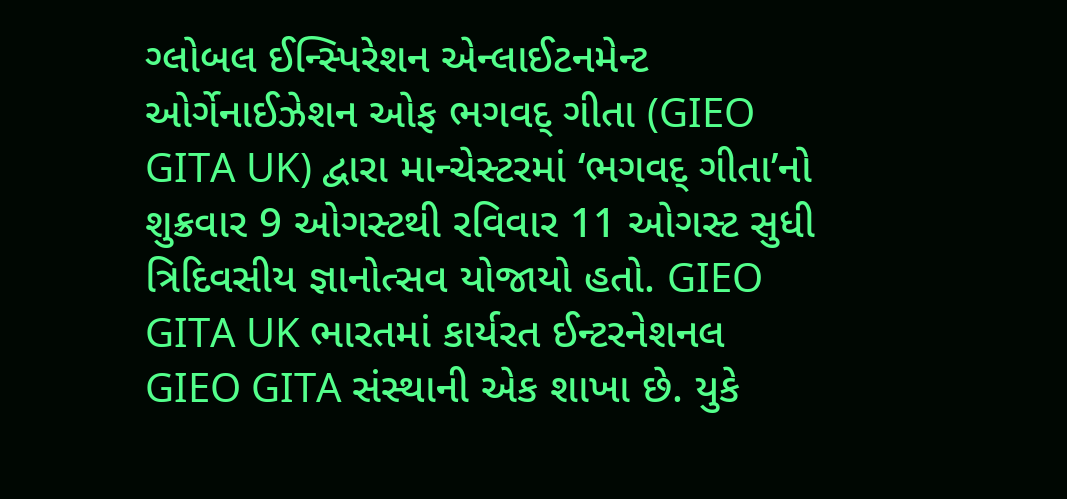ગ્લોબલ ઈન્સ્પિરેશન એન્લાઈટનમેન્ટ ઓર્ગેનાઈઝેશન ઓફ ભગવદ્ ગીતા (GIEO GITA UK) દ્વારા માન્ચેસ્ટરમાં ‘ભગવદ્ ગીતા’નો શુક્રવાર 9 ઓગસ્ટથી રવિવાર 11 ઓગસ્ટ સુધી ત્રિદિવસીય જ્ઞાનોત્સવ યોજાયો હતો. GIEO GITA UK ભારતમાં કાર્યરત ઈન્ટરનેશનલ GIEO GITA સંસ્થાની એક શાખા છે. યુકે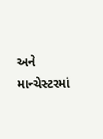અને માન્ચેસ્ટરમાં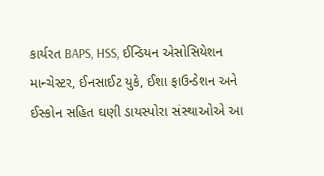કાર્યરત BAPS, HSS, ઈન્ડિયન એસોસિયેશન માન્ચેસ્ટર, ઈનસાઈટ યુકે, ઈશા ફાઉન્ડેશન અને ઈસ્કોન સહિત ઘણી ડાયસ્પોરા સંસ્થાઓએ આ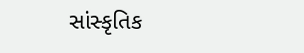સાંસ્કૃતિક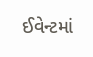ઈવેન્ટમાં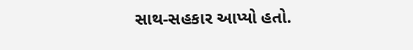સાથ-સહકાર આપ્યો હતો.